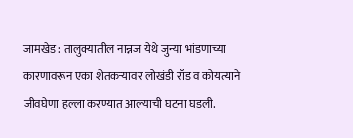जामखेड : तालुक्यातील नान्नज येथे जुन्या भांडणाच्या कारणावरून एका शेतकऱ्यावर लोखंडी रॉड व कोयत्याने जीवघेणा हल्ला करण्यात आल्याची घटना घडली.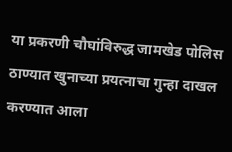या प्रकरणी चौघांविरुद्ध जामखेड पोलिस ठाण्यात खुनाच्या प्रयत्नाचा गुन्हा दाखल करण्यात आला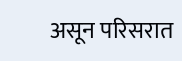असून परिसरात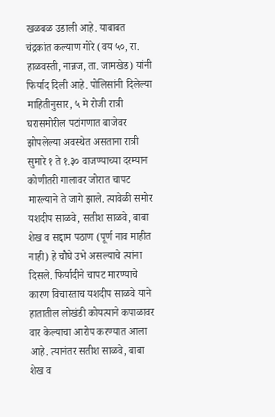खळबळ उडाली आहे. याबाबत चंद्रकांत कल्याण गोरे (वय ५०, रा. हाळवस्ती, नान्नज, ता. जामखेड) यांनी फिर्याद दिली आहे. पोलिसांनी दिलेल्या माहितीनुसार, ५ मे रोजी रात्री घरासमोरील पटांगणात बाजेवर झोपलेल्या अवस्थेत असताना रात्री सुमारे १ ते १.३० वाजण्याच्या दरम्यान कोणीतरी गालावर जोरात चापट मारल्याने ते जागे झाले. त्यावेळी समोर यशदीप साळवे, सतीश साळवे, बाबा शेख व सद्दाम पठाण (पूर्ण नाव माहीत नाही) हे चौघे उभे असल्याचे त्यांना दिसले. फिर्यादीने चापट मारण्याचे कारण विचारताच यशदीप साळवे याने हातातील लोखंडी कोयत्याने कपाळावर वार केल्याचा आरोप करण्यात आला आहे. त्यानंतर सतीश साळवे, बाबा शेख व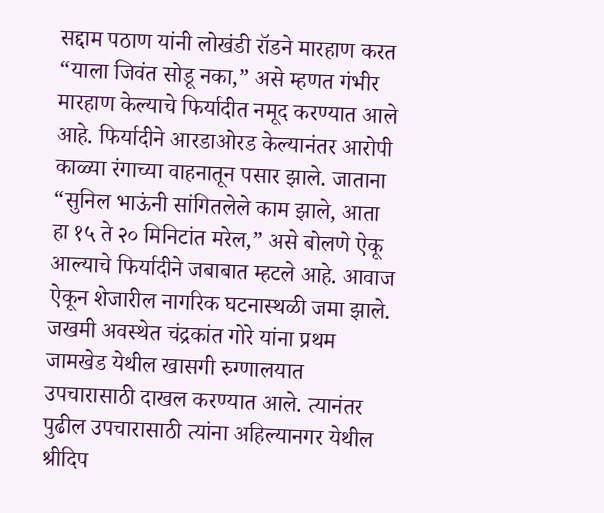सद्दाम पठाण यांनी लोखंडी रॉडने मारहाण करत “याला जिवंत सोडू नका,” असे म्हणत गंभीर मारहाण केल्याचे फिर्यादीत नमूद करण्यात आले आहे. फिर्यादीने आरडाओरड केल्यानंतर आरोपी काळ्या रंगाच्या वाहनातून पसार झाले. जाताना “सुनिल भाऊंनी सांगितलेले काम झाले, आता हा १५ ते २० मिनिटांत मरेल,” असे बोलणे ऐकू आल्याचे फिर्यादीने जबाबात म्हटले आहे. आवाज ऐकून शेजारील नागरिक घटनास्थळी जमा झाले. जखमी अवस्थेत चंद्रकांत गोरे यांना प्रथम जामखेड येथील खासगी रुग्णालयात उपचारासाठी दाखल करण्यात आले. त्यानंतर पुढील उपचारासाठी त्यांना अहिल्यानगर येथील श्रीदिप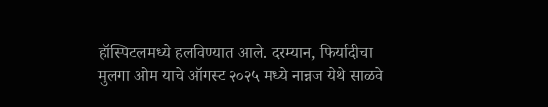हॉस्पिटलमध्ये हलविण्यात आले. दरम्यान, फिर्यादीचा मुलगा ओम याचे ऑगस्ट २०२५ मध्ये नान्नज येथे साळवे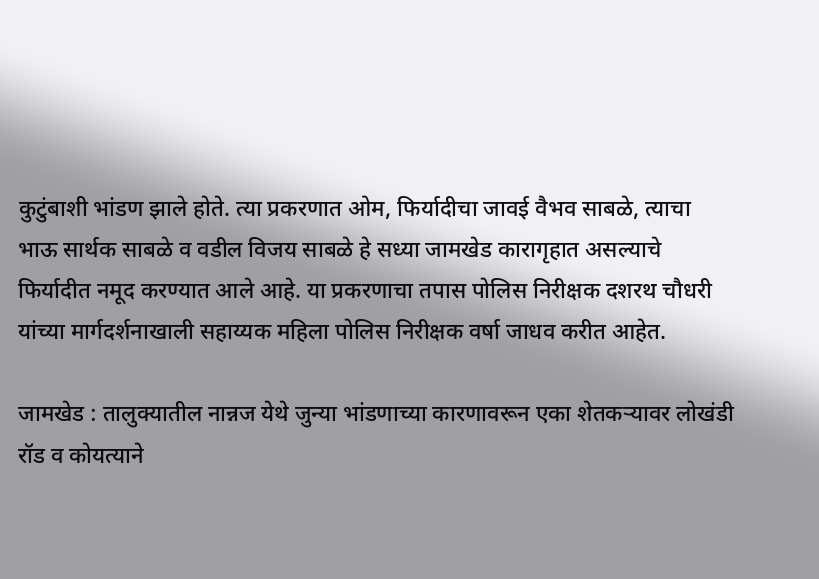कुटुंबाशी भांडण झाले होते. त्या प्रकरणात ओम, फिर्यादीचा जावई वैभव साबळे, त्याचा भाऊ सार्थक साबळे व वडील विजय साबळे हे सध्या जामखेड कारागृहात असल्याचे फिर्यादीत नमूद करण्यात आले आहे. या प्रकरणाचा तपास पोलिस निरीक्षक दशरथ चौधरी यांच्या मार्गदर्शनाखाली सहाय्यक महिला पोलिस निरीक्षक वर्षा जाधव करीत आहेत.

जामखेड : तालुक्यातील नान्नज येथे जुन्या भांडणाच्या कारणावरून एका शेतकऱ्यावर लोखंडी रॉड व कोयत्याने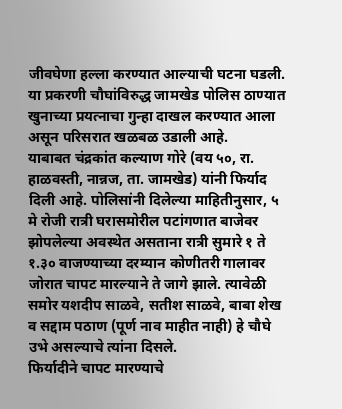जीवघेणा हल्ला करण्यात आल्याची घटना घडली. या प्रकरणी चौघांविरुद्ध जामखेड पोलिस ठाण्यात खुनाच्या प्रयत्नाचा गुन्हा दाखल करण्यात आला असून परिसरात खळबळ उडाली आहे.
याबाबत चंद्रकांत कल्याण गोरे (वय ५०, रा. हाळवस्ती, नान्नज, ता. जामखेड) यांनी फिर्याद दिली आहे. पोलिसांनी दिलेल्या माहितीनुसार, ५ मे रोजी रात्री घरासमोरील पटांगणात बाजेवर झोपलेल्या अवस्थेत असताना रात्री सुमारे १ ते १.३० वाजण्याच्या दरम्यान कोणीतरी गालावर जोरात चापट मारल्याने ते जागे झाले. त्यावेळी समोर यशदीप साळवे, सतीश साळवे, बाबा शेख व सद्दाम पठाण (पूर्ण नाव माहीत नाही) हे चौघे उभे असल्याचे त्यांना दिसले.
फिर्यादीने चापट मारण्याचे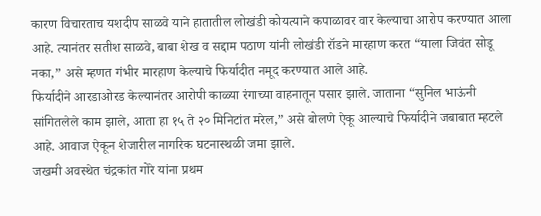कारण विचारताच यशदीप साळवे याने हातातील लोखंडी कोयत्याने कपाळावर वार केल्याचा आरोप करण्यात आला आहे. त्यानंतर सतीश साळवे, बाबा शेख व सद्दाम पठाण यांनी लोखंडी रॉडने मारहाण करत “याला जिवंत सोडू नका,” असे म्हणत गंभीर मारहाण केल्याचे फिर्यादीत नमूद करण्यात आले आहे.
फिर्यादीने आरडाओरड केल्यानंतर आरोपी काळ्या रंगाच्या वाहनातून पसार झाले. जाताना “सुनिल भाऊंनी सांगितलेले काम झाले, आता हा १५ ते २० मिनिटांत मरेल,” असे बोलणे ऐकू आल्याचे फिर्यादीने जबाबात म्हटले आहे. आवाज ऐकून शेजारील नागरिक घटनास्थळी जमा झाले.
जखमी अवस्थेत चंद्रकांत गोरे यांना प्रथम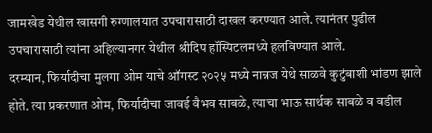जामखेड येथील खासगी रुग्णालयात उपचारासाठी दाखल करण्यात आले. त्यानंतर पुढील उपचारासाठी त्यांना अहिल्यानगर येथील श्रीदिप हॉस्पिटलमध्ये हलविण्यात आले.
दरम्यान, फिर्यादीचा मुलगा ओम याचे ऑगस्ट २०२५ मध्ये नान्नज येथे साळवे कुटुंबाशी भांडण झाले होते. त्या प्रकरणात ओम, फिर्यादीचा जावई वैभव साबळे, त्याचा भाऊ सार्थक साबळे व वडील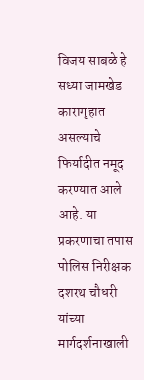विजय साबळे हे सध्या जामखेड कारागृहात असल्याचे फिर्यादीत नमूद करण्यात आले आहे. या प्रकरणाचा तपास पोलिस निरीक्षक दशरथ चौधरी यांच्या मार्गदर्शनाखाली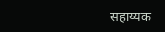सहाय्यक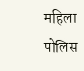महिला पोलिस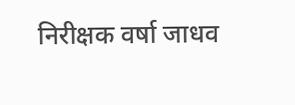निरीक्षक वर्षा जाधव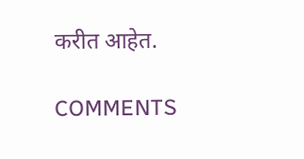करीत आहेत.

COMMENTS